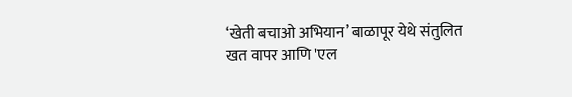‘खेती बचाओ अभियान’ बाळापूर येथे संतुलित खत वापर आणि 'एल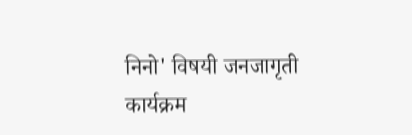निनो' विषयी जनजागृती कार्यक्रम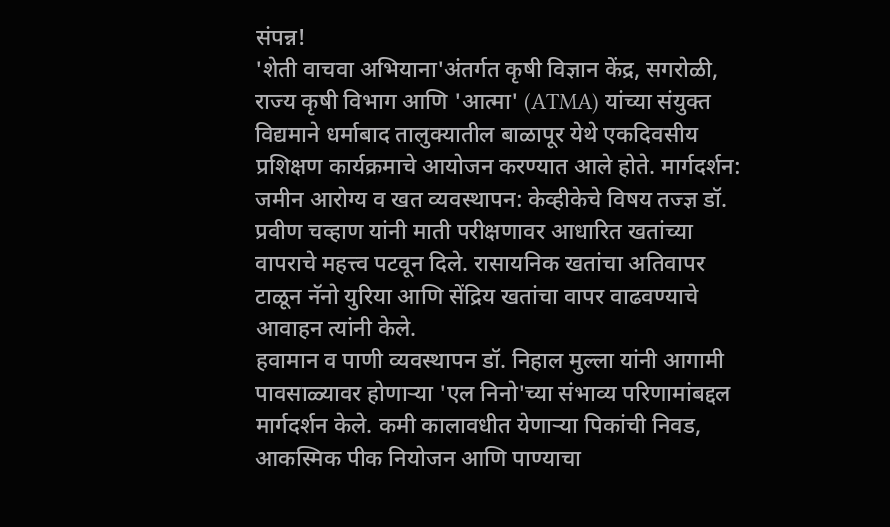संपन्न!
'शेती वाचवा अभियाना'अंतर्गत कृषी विज्ञान केंद्र, सगरोळी, राज्य कृषी विभाग आणि 'आत्मा' (ATMA) यांच्या संयुक्त विद्यमाने धर्माबाद तालुक्यातील बाळापूर येथे एकदिवसीय प्रशिक्षण कार्यक्रमाचे आयोजन करण्यात आले होते. मार्गदर्शन: जमीन आरोग्य व खत व्यवस्थापन: केव्हीकेचे विषय तज्ज्ञ डॉ. प्रवीण चव्हाण यांनी माती परीक्षणावर आधारित खतांच्या वापराचे महत्त्व पटवून दिले. रासायनिक खतांचा अतिवापर टाळून नॅनो युरिया आणि सेंद्रिय खतांचा वापर वाढवण्याचे आवाहन त्यांनी केले.
हवामान व पाणी व्यवस्थापन डॉ. निहाल मुल्ला यांनी आगामी पावसाळ्यावर होणाऱ्या 'एल निनो'च्या संभाव्य परिणामांबद्दल मार्गदर्शन केले. कमी कालावधीत येणाऱ्या पिकांची निवड, आकस्मिक पीक नियोजन आणि पाण्याचा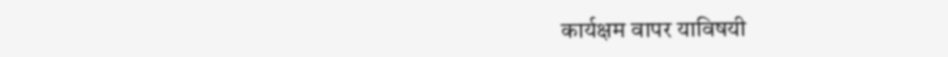कार्यक्षम वापर याविषयी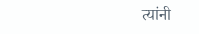त्यांनी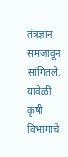तंत्रज्ञान समजावून सांगितले.
यावेळी कृषी विभागाचे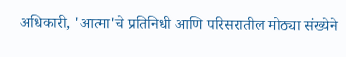अधिकारी, 'आत्मा'चे प्रतिनिधी आणि परिसरातील मोठ्या संख्येने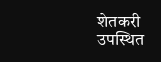शेतकरी उपस्थित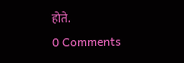होते.
0 Comments